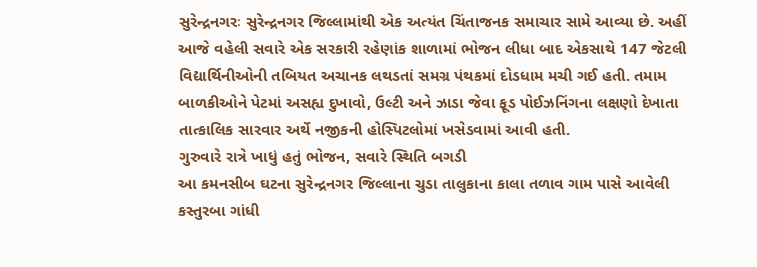સુરેન્દ્રનગરઃ સુરેન્દ્રનગર જિલ્લામાંથી એક અત્યંત ચિંતાજનક સમાચાર સામે આવ્યા છે. અહીં આજે વહેલી સવારે એક સરકારી રહેણાંક શાળામાં ભોજન લીધા બાદ એકસાથે 147 જેટલી વિદ્યાર્થિનીઓની તબિયત અચાનક લથડતાં સમગ્ર પંથકમાં દોડધામ મચી ગઈ હતી. તમામ બાળકીઓને પેટમાં અસહ્ય દુખાવો, ઉલ્ટી અને ઝાડા જેવા ફૂડ પોઈઝનિંગના લક્ષણો દેખાતા તાત્કાલિક સારવાર અર્થે નજીકની હોસ્પિટલોમાં ખસેડવામાં આવી હતી.
ગુરુવારે રાત્રે ખાધું હતું ભોજન, સવારે સ્થિતિ બગડી
આ કમનસીબ ઘટના સુરેન્દ્રનગર જિલ્લાના ચુડા તાલુકાના કાલા તળાવ ગામ પાસે આવેલી કસ્તુરબા ગાંધી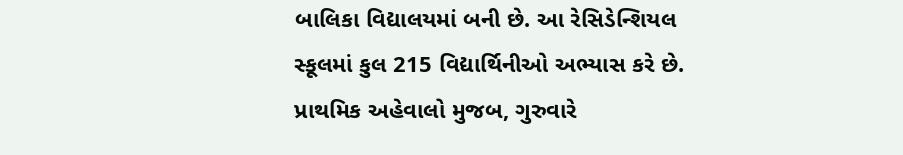બાલિકા વિદ્યાલયમાં બની છે. આ રેસિડેન્શિયલ સ્કૂલમાં કુલ 215 વિદ્યાર્થિનીઓ અભ્યાસ કરે છે. પ્રાથમિક અહેવાલો મુજબ, ગુરુવારે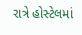રાત્રે હોસ્ટેલમાં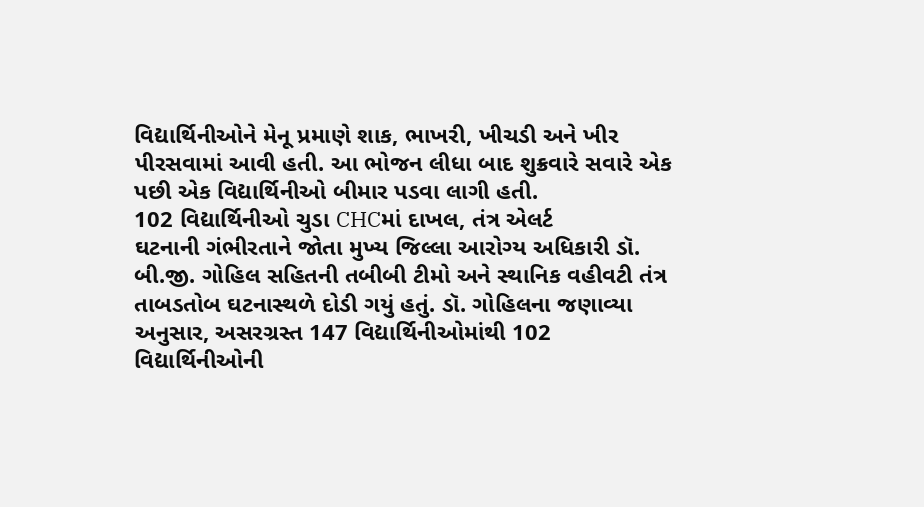વિદ્યાર્થિનીઓને મેનૂ પ્રમાણે શાક, ભાખરી, ખીચડી અને ખીર પીરસવામાં આવી હતી. આ ભોજન લીધા બાદ શુક્રવારે સવારે એક પછી એક વિદ્યાર્થિનીઓ બીમાર પડવા લાગી હતી.
102 વિદ્યાર્થિનીઓ ચુડા CHCમાં દાખલ, તંત્ર એલર્ટ
ઘટનાની ગંભીરતાને જોતા મુખ્ય જિલ્લા આરોગ્ય અધિકારી ડૉ. બી.જી. ગોહિલ સહિતની તબીબી ટીમો અને સ્થાનિક વહીવટી તંત્ર તાબડતોબ ઘટનાસ્થળે દોડી ગયું હતું. ડૉ. ગોહિલના જણાવ્યા અનુસાર, અસરગ્રસ્ત 147 વિદ્યાર્થિનીઓમાંથી 102 વિદ્યાર્થિનીઓની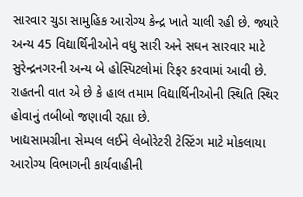સારવાર ચુડા સામુહિક આરોગ્ય કેન્દ્ર ખાતે ચાલી રહી છે. જ્યારે અન્ય 45 વિદ્યાર્થિનીઓને વધુ સારી અને સઘન સારવાર માટે સુરેન્દ્રનગરની અન્ય બે હોસ્પિટલોમાં રિફર કરવામાં આવી છે. રાહતની વાત એ છે કે હાલ તમામ વિદ્યાર્થિનીઓની સ્થિતિ સ્થિર હોવાનું તબીબો જણાવી રહ્યા છે.
ખાદ્યસામગ્રીના સેમ્પલ લઈને લેબોરેટરી ટેસ્ટિંગ માટે મોકલાયા
આરોગ્ય વિભાગની કાર્યવાહીની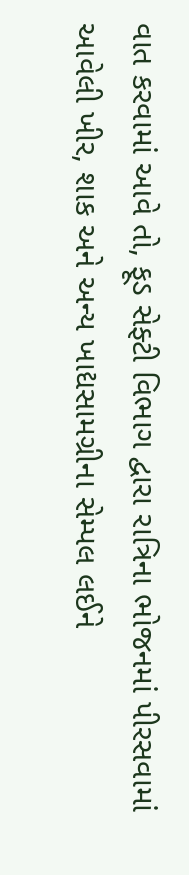વાત કરવામાં આવે તો, ફૂડ સેફ્ટી વિભાગ દ્વારા રાત્રિના ભોજનમાં પીરસવામાં આવેલી ખીર, શાક અને અન્ય ખાદ્યસામગ્રીના સેમ્પલ લઈને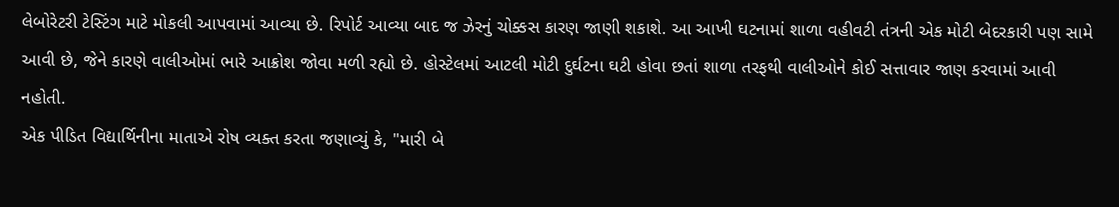લેબોરેટરી ટેસ્ટિંગ માટે મોકલી આપવામાં આવ્યા છે. રિપોર્ટ આવ્યા બાદ જ ઝેરનું ચોક્કસ કારણ જાણી શકાશે. આ આખી ઘટનામાં શાળા વહીવટી તંત્રની એક મોટી બેદરકારી પણ સામે આવી છે, જેને કારણે વાલીઓમાં ભારે આક્રોશ જોવા મળી રહ્યો છે. હોસ્ટેલમાં આટલી મોટી દુર્ઘટના ઘટી હોવા છતાં શાળા તરફથી વાલીઓને કોઈ સત્તાવાર જાણ કરવામાં આવી નહોતી.
એક પીડિત વિદ્યાર્થિનીના માતાએ રોષ વ્યક્ત કરતા જણાવ્યું કે, "મારી બે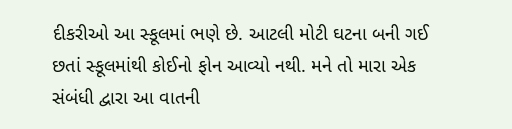દીકરીઓ આ સ્કૂલમાં ભણે છે. આટલી મોટી ઘટના બની ગઈ છતાં સ્કૂલમાંથી કોઈનો ફોન આવ્યો નથી. મને તો મારા એક સંબંધી દ્વારા આ વાતની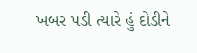ખબર પડી ત્યારે હું દોડીને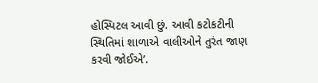હોસ્પિટલ આવી છું. આવી કટોકટીની સ્થિતિમાં શાળાએ વાલીઓને તુરંત જાણ કરવી જોઈએ’.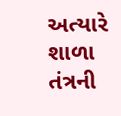અત્યારે શાળા તંત્રની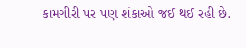કામગીરી પર પણ શંકાઓ જઈ થઈ રહી છે.